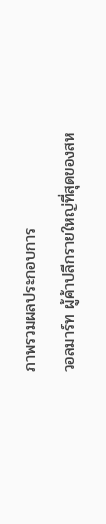ภาพรวมผลประกอบการ
วอลมาร์ท ผู้ค้าปลีกรายใหญ่ที่สุดของสห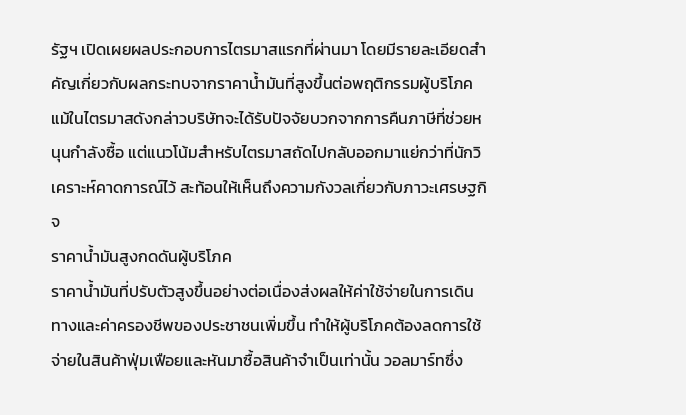รัฐฯ เปิดเผยผลประกอบการไตรมาสแรกที่ผ่านมา โดยมีรายละเอียดสำคัญเกี่ยวกับผลกระทบจากราคาน้ำมันที่สูงขึ้นต่อพฤติกรรมผู้บริโภค แม้ในไตรมาสดังกล่าวบริษัทจะได้รับปัจจัยบวกจากการคืนภาษีที่ช่วยหนุนกำลังซื้อ แต่แนวโน้มสำหรับไตรมาสถัดไปกลับออกมาแย่กว่าที่นักวิเคราะห์คาดการณ์ไว้ สะท้อนให้เห็นถึงความกังวลเกี่ยวกับภาวะเศรษฐกิจ
ราคาน้ำมันสูงกดดันผู้บริโภค
ราคาน้ำมันที่ปรับตัวสูงขึ้นอย่างต่อเนื่องส่งผลให้ค่าใช้จ่ายในการเดินทางและค่าครองชีพของประชาชนเพิ่มขึ้น ทำให้ผู้บริโภคต้องลดการใช้จ่ายในสินค้าฟุ่มเฟือยและหันมาซื้อสินค้าจำเป็นเท่านั้น วอลมาร์ทซึ่ง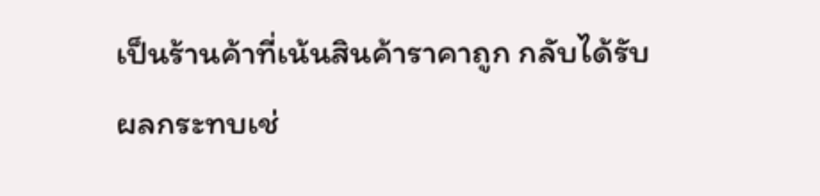เป็นร้านค้าที่เน้นสินค้าราคาถูก กลับได้รับผลกระทบเช่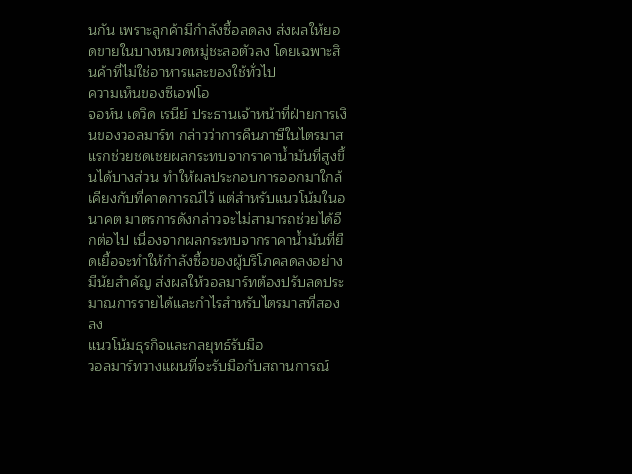นกัน เพราะลูกค้ามีกำลังซื้อลดลง ส่งผลให้ยอดขายในบางหมวดหมู่ชะลอตัวลง โดยเฉพาะสินค้าที่ไม่ใช่อาหารและของใช้ทั่วไป
ความเห็นของซีเอฟโอ
จอห์น เดวิด เรนีย์ ประธานเจ้าหน้าที่ฝ่ายการเงินของวอลมาร์ท กล่าวว่าการคืนภาษีในไตรมาสแรกช่วยชดเชยผลกระทบจากราคาน้ำมันที่สูงขึ้นได้บางส่วน ทำให้ผลประกอบการออกมาใกล้เคียงกับที่คาดการณ์ไว้ แต่สำหรับแนวโน้มในอนาคต มาตรการดังกล่าวจะไม่สามารถช่วยได้อีกต่อไป เนื่องจากผลกระทบจากราคาน้ำมันที่ยืดเยื้อจะทำให้กำลังซื้อของผู้บริโภคลดลงอย่างมีนัยสำคัญ ส่งผลให้วอลมาร์ทต้องปรับลดประมาณการรายได้และกำไรสำหรับไตรมาสที่สองลง
แนวโน้มธุรกิจและกลยุทธ์รับมือ
วอลมาร์ทวางแผนที่จะรับมือกับสถานการณ์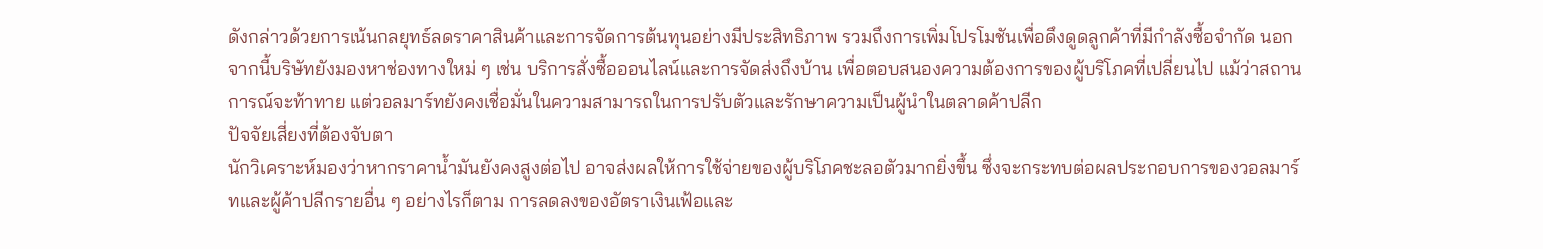ดังกล่าวด้วยการเน้นกลยุทธ์ลดราคาสินค้าและการจัดการต้นทุนอย่างมีประสิทธิภาพ รวมถึงการเพิ่มโปรโมชันเพื่อดึงดูดลูกค้าที่มีกำลังซื้อจำกัด นอกจากนี้บริษัทยังมองหาช่องทางใหม่ ๆ เช่น บริการสั่งซื้อออนไลน์และการจัดส่งถึงบ้าน เพื่อตอบสนองความต้องการของผู้บริโภคที่เปลี่ยนไป แม้ว่าสถานการณ์จะท้าทาย แต่วอลมาร์ทยังคงเชื่อมั่นในความสามารถในการปรับตัวและรักษาความเป็นผู้นำในตลาดค้าปลีก
ปัจจัยเสี่ยงที่ต้องจับตา
นักวิเคราะห์มองว่าหากราคาน้ำมันยังคงสูงต่อไป อาจส่งผลให้การใช้จ่ายของผู้บริโภคชะลอตัวมากยิ่งขึ้น ซึ่งจะกระทบต่อผลประกอบการของวอลมาร์ทและผู้ค้าปลีกรายอื่น ๆ อย่างไรก็ตาม การลดลงของอัตราเงินเฟ้อและ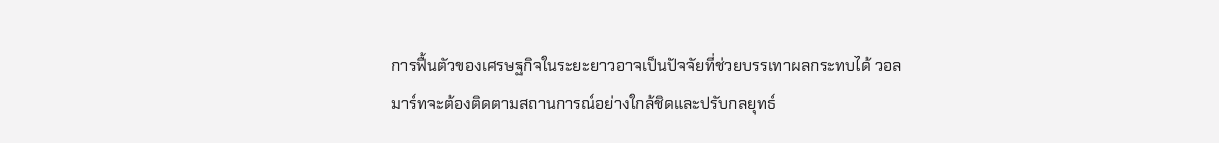การฟื้นตัวของเศรษฐกิจในระยะยาวอาจเป็นปัจจัยที่ช่วยบรรเทาผลกระทบได้ วอลมาร์ทจะต้องติดตามสถานการณ์อย่างใกล้ชิดและปรับกลยุทธ์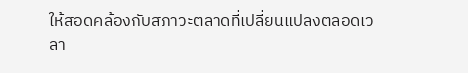ให้สอดคล้องกับสภาวะตลาดที่เปลี่ยนแปลงตลอดเวลา